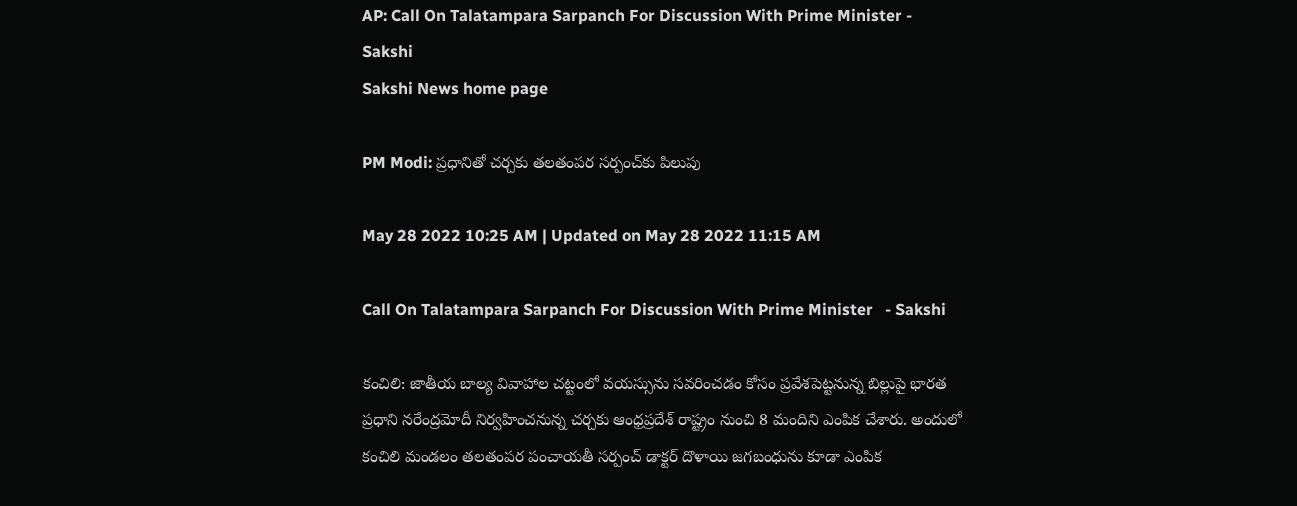AP: Call On Talatampara Sarpanch For Discussion With Prime Minister - Sakshi
Sakshi News home page

PM Modi: ప్రధానితో చర్చకు తలతంపర సర్పంచ్‌కు పిలుపు

May 28 2022 10:25 AM | Updated on May 28 2022 11:15 AM

Call On Talatampara Sarpanch For Discussion With Prime Minister   - Sakshi

కంచిలి: జాతీయ బాల్య వివాహాల చట్టంలో వయస్సును సవరించడం కోసం ప్రవేశపెట్టనున్న బిల్లుపై భారత ప్రధాని నరేంద్రమోదీ నిర్వహించనున్న చర్చకు ఆంధ్రప్రదేశ్‌ రాష్ట్రం నుంచి 8 మందిని ఎంపిక చేశారు. అందులో కంచిలి మండలం తలతంపర పంచాయతీ సర్పంచ్‌ డాక్టర్‌ దొళాయి జగబంధును కూడా ఎంపిక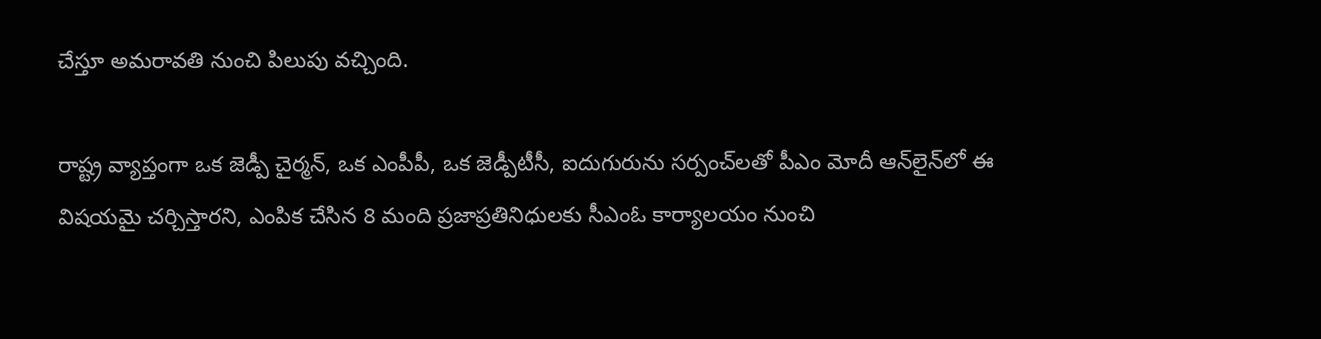చేస్తూ అమరావతి నుంచి పిలుపు వచ్చింది.

రాష్ట్ర వ్యాప్తంగా ఒక జెడ్పీ చైర్మన్, ఒక ఎంపీపీ, ఒక జెడ్పీటీసీ, ఐదుగురును సర్పంచ్‌లతో పీఎం మోదీ ఆన్‌లైన్‌లో ఈ విషయమై చర్చిస్తారని, ఎంపిక చేసిన 8 మంది ప్రజాప్రతినిధులకు సీఎంఓ కార్యాలయం నుంచి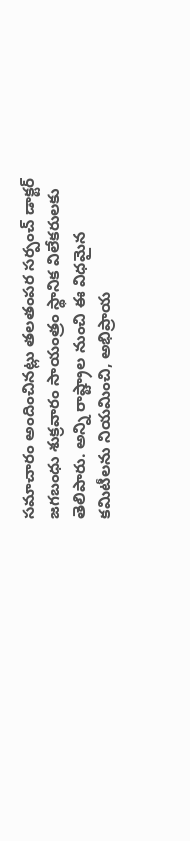సమాచారం అందించినట్లు తలతంపర సర్పంచ్‌ డాక్టర్‌ జగబంధు శుక్రవారం సాయంత్రం స్థానిక విలేకరులకు తెలిపారు. అన్ని రాష్ట్రాల నుంచి ఈ విధమైన కమిటీలను నియమించి, అభిప్రాయ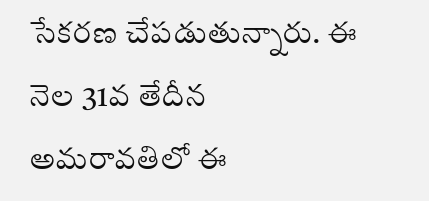సేకరణ చేపడుతున్నారు. ఈ నెల 31వ తేదీన అమరావతిలో ఈ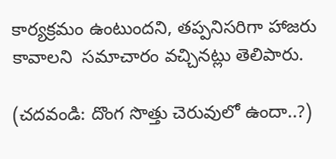కార్యక్రమం ఉంటుందని, తప్పనిసరిగా హాజరు కావాలని  సమాచారం వచ్చినట్లు తెలిపారు.

(చదవండి: దొంగ సొత్తు చెరువులో ఉందా..?)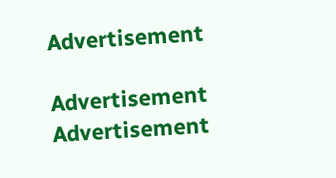Advertisement

Advertisement
Advertisement